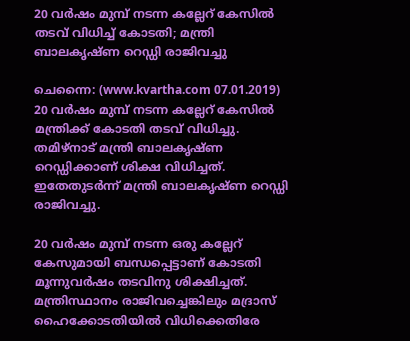20 വര്‍ഷം മുമ്പ് നടന്ന കല്ലേറ് കേസില്‍ തടവ് വിധിച്ച് കോടതി; മന്ത്രി ബാലകൃഷ്ണ റെഡ്ഡി രാജിവച്ചു

ചെന്നൈ: (www.kvartha.com 07.01.2019) 20 വര്‍ഷം മുമ്പ് നടന്ന കല്ലേറ് കേസില്‍ മന്ത്രിക്ക് കോടതി തടവ് വിധിച്ചു. തമിഴ്‌നാട് മന്ത്രി ബാലകൃഷ്ണ റെഡ്ഡിക്കാണ് ശിക്ഷ വിധിച്ചത്. ഇതേതുടര്‍ന്ന് മന്ത്രി ബാലകൃഷ്ണ റെഡ്ഡി രാജിവച്ചു.

20 വര്‍ഷം മുമ്പ് നടന്ന ഒരു കല്ലേറ് കേസുമായി ബന്ധപ്പെട്ടാണ് കോടതി മൂന്നുവര്‍ഷം തടവിനു ശിക്ഷിച്ചത്. മന്ത്രിസ്ഥാനം രാജിവച്ചെങ്കിലും മദ്രാസ് ഹൈക്കോടതിയില്‍ വിധിക്കെതിരേ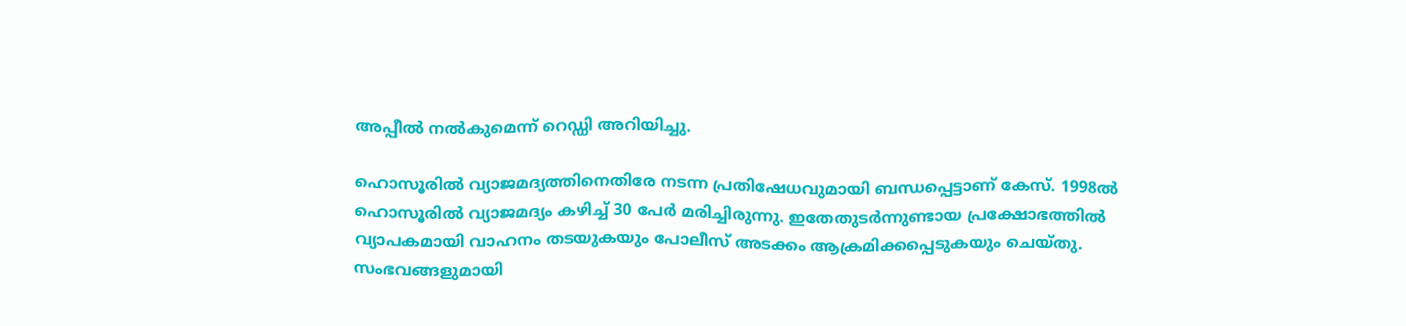അപ്പീല്‍ നല്‍കുമെന്ന് റെഡ്ഡി അറിയിച്ചു.

ഹൊസൂരില്‍ വ്യാജമദ്യത്തിനെതിരേ നടന്ന പ്രതിഷേധവുമായി ബന്ധപ്പെട്ടാണ് കേസ്. 1998ല്‍ ഹൊസൂരില്‍ വ്യാജമദ്യം കഴിച്ച് 30 പേര്‍ മരിച്ചിരുന്നു. ഇതേതുടര്‍ന്നുണ്ടായ പ്രക്ഷോഭത്തില്‍ വ്യാപകമായി വാഹനം തടയുകയും പോലീസ് അടക്കം ആക്രമിക്കപ്പെടുകയും ചെയ്തു. സംഭവങ്ങളുമായി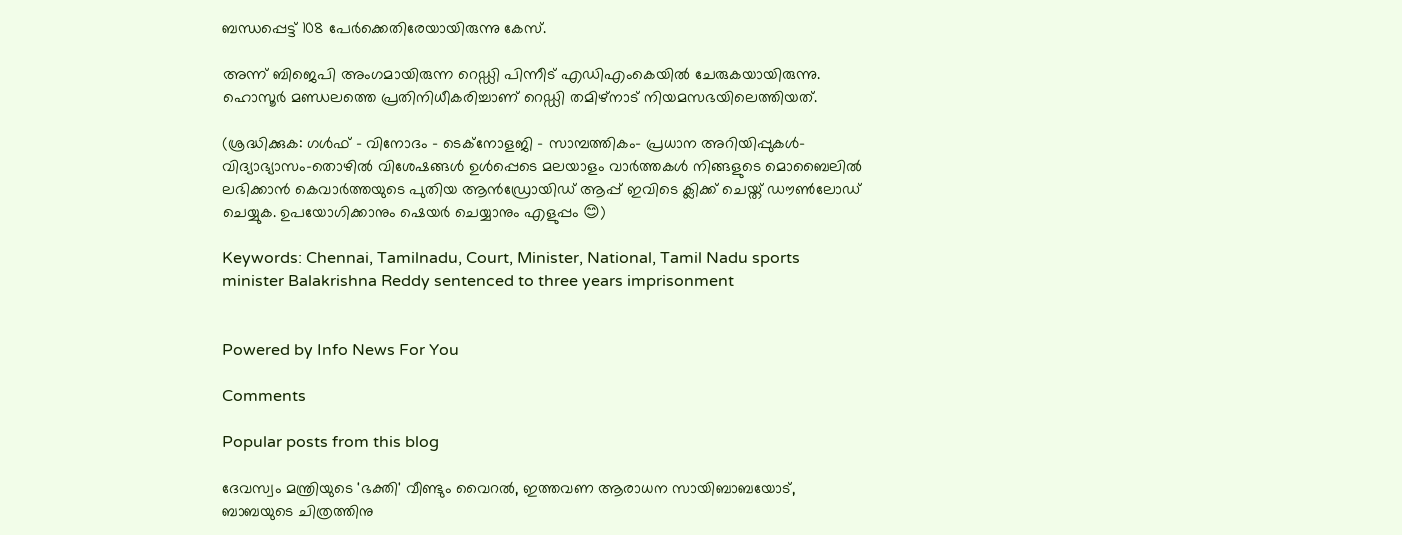ബന്ധപ്പെട്ട് 108 പേര്‍ക്കെതിരേയായിരുന്നു കേസ്.

അന്ന് ബിജെപി അംഗമായിരുന്ന റെഡ്ഡി പിന്നീട് എഡിഎംകെയില്‍ ചേരുകയായിരുന്നു. ഹൊസൂര്‍ മണ്ഡലത്തെ പ്രതിനിധീകരിച്ചാണ് റെഡ്ഡി തമിഴ്‌നാട് നിയമസഭയിലെത്തിയത്.

(ശ്രദ്ധിക്കുക: ഗൾഫ് - വിനോദം - ടെക്നോളജി - സാമ്പത്തികം- പ്രധാന അറിയിപ്പുകൾ-വിദ്യാഭ്യാസം-തൊഴിൽ വിശേഷങ്ങൾ ഉൾപ്പെടെ മലയാളം വാർത്തകൾ നിങ്ങളുടെ മൊബൈലിൽ ലഭിക്കാൻ കെവാർത്തയുടെ പുതിയ ആൻഡ്രോയിഡ് ആപ്പ് ഇവിടെ ക്ലിക്ക് ചെയ്ത് ഡൗൺലോഡ് ചെയ്യുക. ഉപയോഗിക്കാനും ഷെയർ ചെയ്യാനും എളുപ്പം 😊)

Keywords: Chennai, Tamilnadu, Court, Minister, National, Tamil Nadu sports minister Balakrishna Reddy sentenced to three years imprisonment


Powered by Info News For You

Comments

Popular posts from this blog

ദേവസ്വം മന്ത്രിയുടെ 'ഭക്തി' വീണ്ടും വൈറല്‍, ഇത്തവണ ആരാധന സായിബാബയോട്, ബാബയുടെ ചിത്രത്തിനു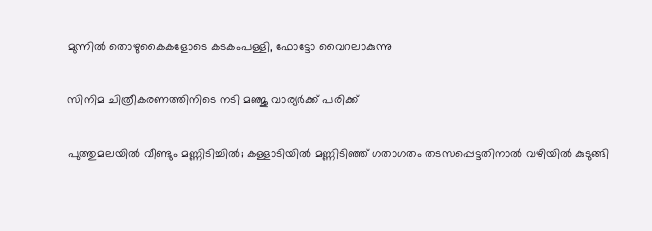മുന്നില്‍ തൊഴുകൈകളോടെ കടകംപള്ളി, ഫോട്ടോ വൈറലാകുന്നു

സിനിമ ചിത്രീകരണത്തിനിടെ നടി മഞ്ജു വാര്യര്‍ക്ക് പരിക്ക്

പുത്തുമലയില്‍ വീണ്ടും മണ്ണിടിച്ചില്‍; കള്ളാടിയില്‍ മണ്ണിടിഞ്ഞ് ഗതാഗതം തടസപ്പെട്ടതിനാല്‍ വഴിയില്‍ കുടുങ്ങി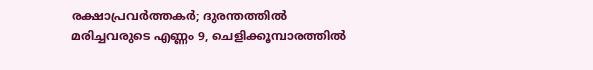രക്ഷാപ്രവര്‍ത്തകര്‍; ദുരന്തത്തില്‍ മരിച്ചവരുടെ എണ്ണം 9, ചെളിക്കൂമ്പാരത്തില്‍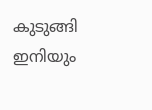കുടുങ്ങി ഇനിയും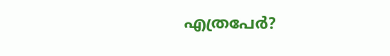എത്രപേര്‍?